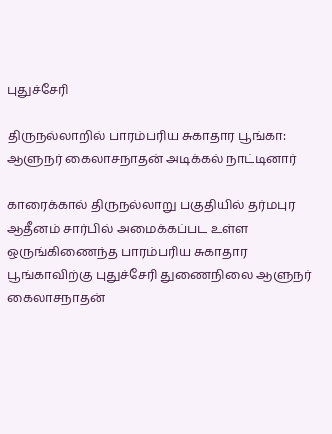புதுச்சேரி

திருநல்லாறில் பாரம்பரிய சுகாதார பூங்கா: ஆளுநர் கைலாசநாதன் அடிக்கல் நாட்டினார்

காரைக்கால் திருநல்லாறு பகுதியில் தர்மபுர ஆதீனம் சார்பில் அமைக்கப்பட உள்ள ஒருங்கிணைந்த பாரம்பரிய சுகாதார பூங்காவிற்கு புதுச்சேரி துணைநிலை ஆளுநர் கைலாசநாதன்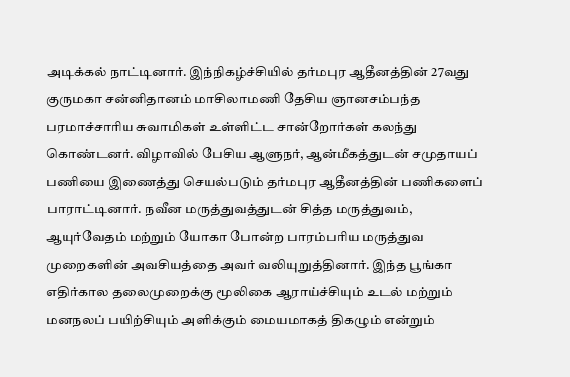அடிக்கல் நாட்டினார். இந்நிகழ்ச்சியில் தர்மபுர ஆதீனத்தின் 27வது குருமகா சன்னிதானம் மாசிலாமணி தேசிய ஞானசம்பந்த பரமாச்சாரிய சுவாமிகள் உள்ளிட்ட சான்றோர்கள் கலந்து கொண்டனர். விழாவில் பேசிய ஆளுநர், ஆன்மீகத்துடன் சமுதாயப் பணியை இணைத்து செயல்படும் தர்மபுர ஆதீனத்தின் பணிகளைப் பாராட்டினார். நவீன மருத்துவத்துடன் சித்த மருத்துவம், ஆயுர்வேதம் மற்றும் யோகா போன்ற பாரம்பரிய மருத்துவ முறைகளின் அவசியத்தை அவர் வலியுறுத்தினார். இந்த பூங்கா எதிர்கால தலைமுறைக்கு மூலிகை ஆராய்ச்சியும் உடல் மற்றும் மனநலப் பயிற்சியும் அளிக்கும் மையமாகத் திகழும் என்றும்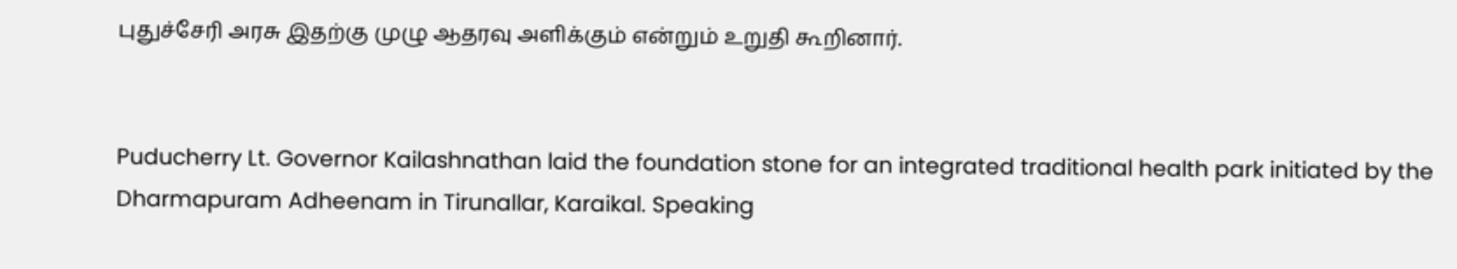புதுச்சேரி அரசு இதற்கு முழு ஆதரவு அளிக்கும் என்றும் உறுதி கூறினார்.


Puducherry Lt. Governor Kailashnathan laid the foundation stone for an integrated traditional health park initiated by the Dharmapuram Adheenam in Tirunallar, Karaikal. Speaking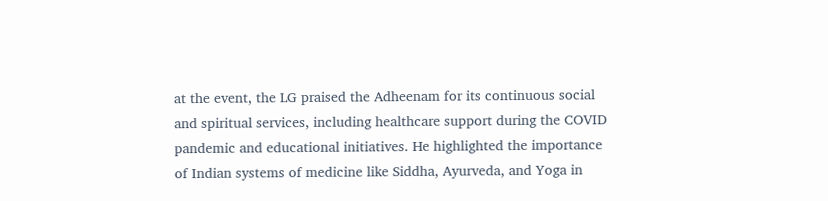at the event, the LG praised the Adheenam for its continuous social and spiritual services, including healthcare support during the COVID pandemic and educational initiatives. He highlighted the importance of Indian systems of medicine like Siddha, Ayurveda, and Yoga in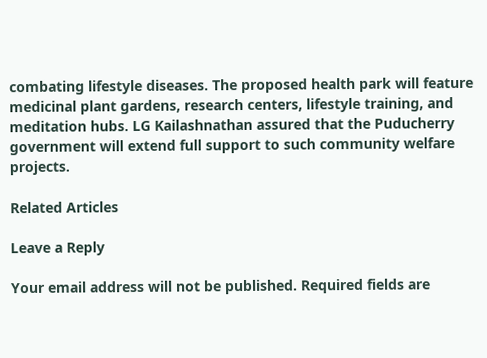combating lifestyle diseases. The proposed health park will feature medicinal plant gardens, research centers, lifestyle training, and meditation hubs. LG Kailashnathan assured that the Puducherry government will extend full support to such community welfare projects.

Related Articles

Leave a Reply

Your email address will not be published. Required fields are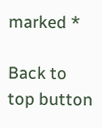marked *

Back to top button